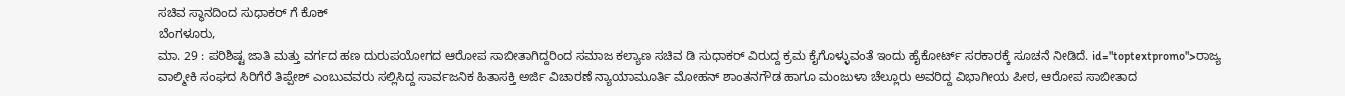ಸಚಿವ ಸ್ಥಾನದಿಂದ ಸುಧಾಕರ್ ಗೆ ಕೊಕ್
ಬೆಂಗಳೂರು,
ಮಾ. 29 : ಪರಿಶಿಷ್ಟ ಜಾತಿ ಮತ್ತು ವರ್ಗದ ಹಣ ದುರುಪಯೋಗದ ಆರೋಪ ಸಾಬೀತಾಗಿದ್ದರಿಂದ ಸಮಾಜ ಕಲ್ಯಾಣ ಸಚಿವ ಡಿ ಸುಧಾಕರ್ ವಿರುದ್ದ ಕ್ರಮ ಕೈಗೊಳ್ಳುವಂತೆ ಇಂದು ಹೈಕೋರ್ಟ್ ಸರಕಾರಕ್ಕೆ ಸೂಚನೆ ನೀಡಿದೆ. id="toptextpromo">ರಾಜ್ಯ
ವಾಲ್ಮೀಕಿ ಸಂಘದ ಸಿರಿಗೆರೆ ತಿಪ್ಪೇಶ್ ಎಂಬುವವರು ಸಲ್ಲಿಸಿದ್ದ ಸಾರ್ವಜನಿಕ ಹಿತಾಸಕ್ತಿ ಅರ್ಜಿ ವಿಚಾರಣೆ ನ್ಯಾಯಾಮೂರ್ತಿ ಮೋಹನ್ ಶಾಂತನಗೌಡ ಹಾಗೂ ಮಂಜುಳಾ ಚೆಲ್ಲೂರು ಅವರಿದ್ದ ವಿಭಾಗೀಯ ಪೀಠ, ಆರೋಪ ಸಾಬೀತಾದ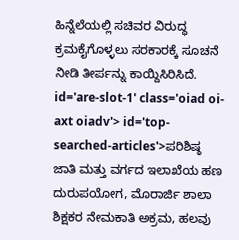ಹಿನ್ನೆಲೆಯಲ್ಲಿ ಸಚಿವರ ವಿರುದ್ಧ ಕ್ರಮಕೈಗೊಳ್ಳಲು ಸರಕಾರಕ್ಕೆ ಸೂಚನೆ ನೀಡಿ ತೀರ್ಪನ್ನು ಕಾಯ್ದಿಸಿರಿಸಿದೆ. id='are-slot-1' class='oiad oi-axt oiadv'> id='top-searched-articles'>ಪರಿಶಿಷ್ಠ
ಜಾತಿ ಮತ್ತು ವರ್ಗದ ಇಲಾಖೆಯ ಹಣ ದುರುಪಯೋಗ, ಮೊರಾರ್ಜಿ ಶಾಲಾ ಶಿಕ್ಷಕರ ನೇಮಕಾತಿ ಅಕ್ರಮ, ಹಲವು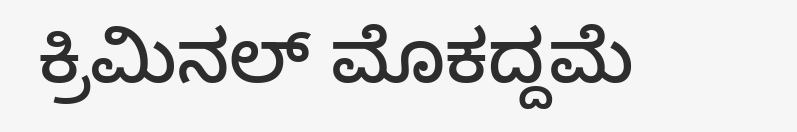ಕ್ರಿಮಿನಲ್ ಮೊಕದ್ದಮೆ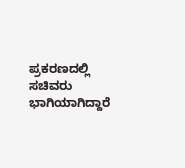ಪ್ರಕರಣದಲ್ಲಿ ಸಚಿವರು ಭಾಗಿಯಾಗಿದ್ದಾರೆ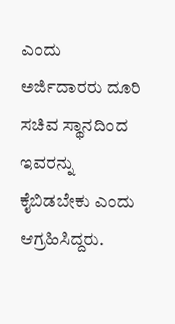ಎಂದು ಅರ್ಜಿದಾರರು ದೂರಿ ಸಚಿವ ಸ್ಥಾನದಿಂದ ಇವರನ್ನು ಕೈಬಿಡಬೇಕು ಎಂದು ಆಗ್ರಹಿಸಿದ್ದರು.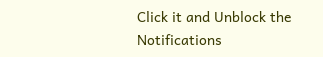Click it and Unblock the Notifications